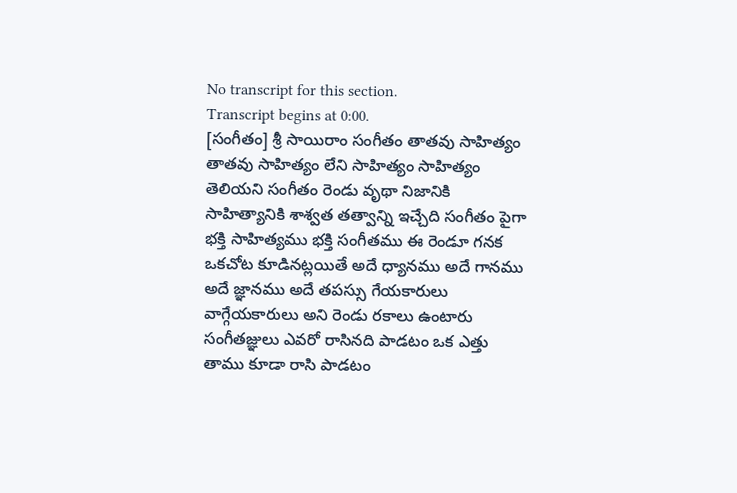No transcript for this section.
Transcript begins at 0:00.
[సంగీతం] శ్రీ సాయిరాం సంగీతం తాతవు సాహిత్యం తాతవు సాహిత్యం లేని సాహిత్యం సాహిత్యం తెలియని సంగీతం రెండు వృథా నిజానికి సాహిత్యానికి శాశ్వత తత్వాన్ని ఇచ్చేది సంగీతం పైగా భక్తి సాహిత్యము భక్తి సంగీతము ఈ రెండూ గనక ఒకచోట కూడినట్లయితే అదే ధ్యానము అదే గానము అదే జ్ఞానము అదే తపస్సు గేయకారులు వాగ్గేయకారులు అని రెండు రకాలు ఉంటారు సంగీతజ్ఞులు ఎవరో రాసినది పాడటం ఒక ఎత్తు తాము కూడా రాసి పాడటం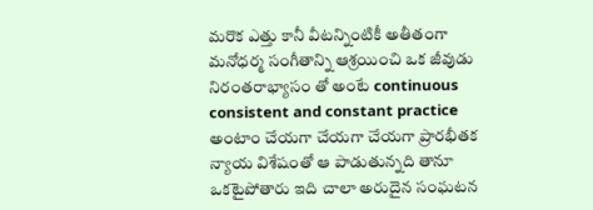మరొక ఎత్తు కానీ వీటన్నింటికీ అతీతంగా మనోధర్మ సంగీతాన్ని ఆశ్రయించి ఒక జీవుడు నిరంతరాభ్యాసం తో అంటే continuous consistent and constant practice అంటాం చేయగా చేయగా చేయగా ప్రారభీతక న్యాయ విశేషంతో ఆ పాడుతున్నది తానూ ఒకటైపోతారు ఇది చాలా అరుదైన సంఘటన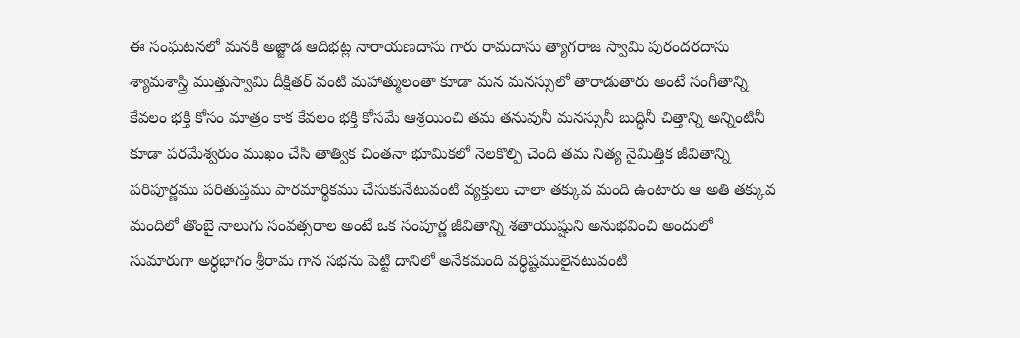ఈ సంఘటనలో మనకి అజ్జాడ ఆదిభట్ల నారాయణదాసు గారు రామదాసు త్యాగరాజ స్వామి పురందరదాసు శ్యామశాస్త్రి ముత్తుస్వామి దీక్షితర్ వంటి మహాత్ములంతా కూడా మన మనస్సులో తారాడుతారు అంటే సంగీతాన్ని కేవలం భక్తి కోసం మాత్రం కాక కేవలం భక్తి కోసమే ఆశ్రయించి తమ తనువునీ మనస్సునీ బుద్ధినీ చిత్తాన్ని అన్నింటినీ కూడా పరమేశ్వరుం ముఖం చేసి తాత్విక చింతనా భూమికలో నెలకొల్పి చెంది తమ నిత్య నైమిత్తిక జీవితాన్ని పరిపూర్ణము పరితుప్తము పారమార్థికము చేసుకునేటువంటి వ్యక్తులు చాలా తక్కువ మంది ఉంటారు ఆ అతి తక్కువ మందిలో తొంబై నాలుగు సంవత్సరాల అంటే ఒక సంపూర్ణ జీవితాన్ని శతాయుష్షుని అనుభవించి అందులో సుమారుగా అర్ధభాగం శ్రీరామ గాన సభను పెట్టి దానిలో అనేకమంది వర్ధిష్టములైనటువంటి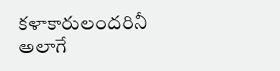కళాకారులందరినీ అలాగే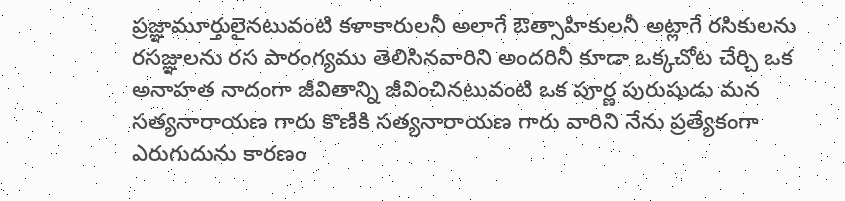ప్రజ్ఞామూర్తులైనటువంటి కళాకారులనీ అలాగే ఔత్సాహికులనీ అట్లాగే రసికులను రసజ్ఞులను రస పారంగ్యము తెలిసినవారిని అందరినీ కూడా ఒక్కచోట చేర్చి ఒక అనాహత నాదంగా జీవితాన్ని జీవించినటువంటి ఒక పూర్ణ పురుషుడు మన సత్యనారాయణ గారు కొణికి సత్యనారాయణ గారు వారిని నేను ప్రత్యేకంగా ఎరుగుదును కారణం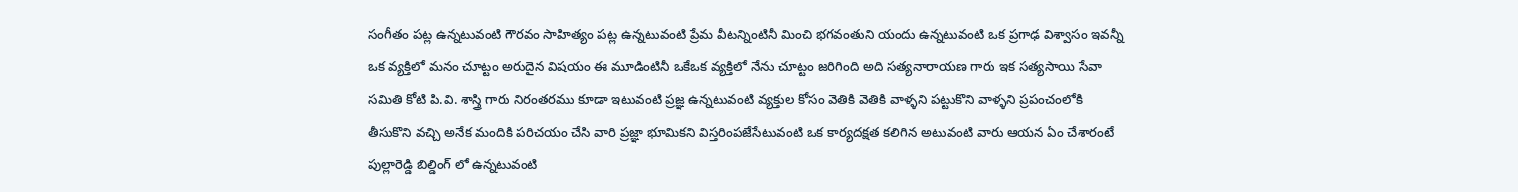సంగీతం పట్ల ఉన్నటువంటి గౌరవం సాహిత్యం పట్ల ఉన్నటువంటి ప్రేమ వీటన్నింటినీ మించి భగవంతుని యందు ఉన్నటువంటి ఒక ప్రగాఢ విశ్వాసం ఇవన్నీ ఒక వ్యక్తిలో మనం చూట్టం అరుదైన విషయం ఈ మూడింటినీ ఒకేఒక వ్యక్తిలో నేను చూట్టం జరిగింది అది సత్యనారాయణ గారు ఇక సత్యసాయి సేవా సమితి కోటి పి.వి. శాస్త్రి గారు నిరంతరము కూడా ఇటువంటి ప్రజ్ఞ ఉన్నటువంటి వ్యక్తుల కోసం వెతికి వెతికి వాళ్ళని పట్టుకొని వాళ్ళని ప్రపంచంలోకి తీసుకొని వచ్చి అనేక మందికి పరిచయం చేసి వారి ప్రజ్ఞా భూమికని విస్తరింపజేసేటువంటి ఒక కార్యదక్షత కలిగిన అటువంటి వారు ఆయన ఏం చేశారంటే పుల్లారెడ్డి బిల్డింగ్ లో ఉన్నటువంటి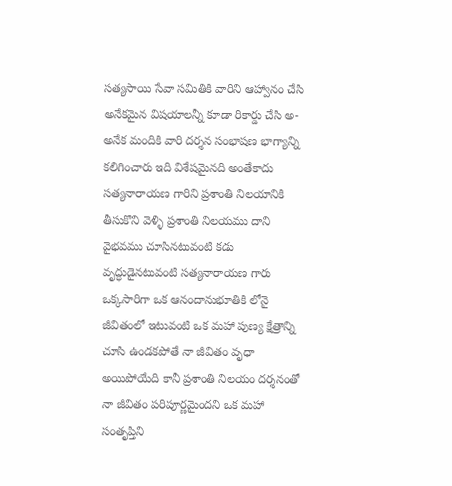సత్యసాయి సేవా సమితికి వారిని ఆహ్వానం చేసి అనేకమైన విషయాలన్నీ కూడా రికార్డు చేసి అ-అనేక మందికి వారి దర్శన సంభాషణ భాగ్యాన్ని కలిగించారు ఇది విశేషమైనది అంతేకాదు సత్యనారాయణ గారిని ప్రశాంతి నిలయానికి తీసుకొని వెళ్ళి ప్రశాంతి నిలయము దాని వైభవము చూసినటువంటి కడు వృద్ధుడైనటువంటి సత్యనారాయణ గారు ఒక్కసారిగా ఒక ఆనందానుభూతికి లోనై జీవితంలో ఇటువంటి ఒక మహా పుణ్య క్షేత్రాన్ని చూసి ఉండకపోతే నా జీవితం వృధా అయిపోయేది కానీ ప్రశాంతి నిలయం దర్శనంతో నా జీవితం పరిపూర్ణమైందని ఒక మహా సంతృప్తిని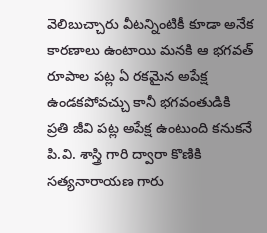వెలిబుచ్చారు వీటన్నింటికీ కూడా అనేక కారణాలు ఉంటాయి మనకి ఆ భగవత్ రూపాల పట్ల ఏ రకమైన అపేక్ష ఉండకపోవచ్చు కానీ భగవంతుడికి ప్రతి జీవి పట్ల అపేక్ష ఉంటుంది కనుకనే పి.వి. శాస్త్రి గారి ద్వారా కొణికి సత్యనారాయణ గారు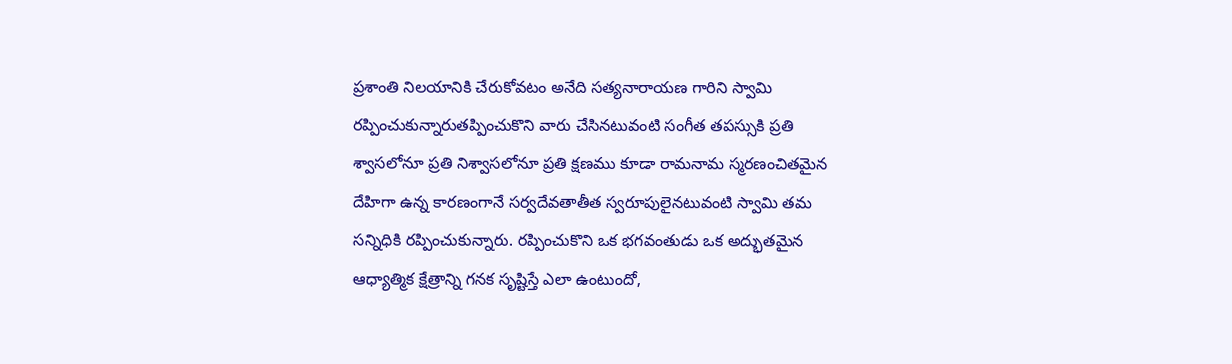ప్రశాంతి నిలయానికి చేరుకోవటం అనేది సత్యనారాయణ గారిని స్వామి రప్పించుకున్నారుతప్పించుకొని వారు చేసినటువంటి సంగీత తపస్సుకి ప్రతి శ్వాసలోనూ ప్రతి నిశ్వాసలోనూ ప్రతి క్షణము కూడా రామనామ స్మరణంచితమైన దేహిగా ఉన్న కారణంగానే సర్వదేవతాతీత స్వరూపులైనటువంటి స్వామి తమ సన్నిధికి రప్పించుకున్నారు. రప్పించుకొని ఒక భగవంతుడు ఒక అద్భుతమైన ఆధ్యాత్మిక క్షేత్రాన్ని గనక సృష్టిస్తే ఎలా ఉంటుందో,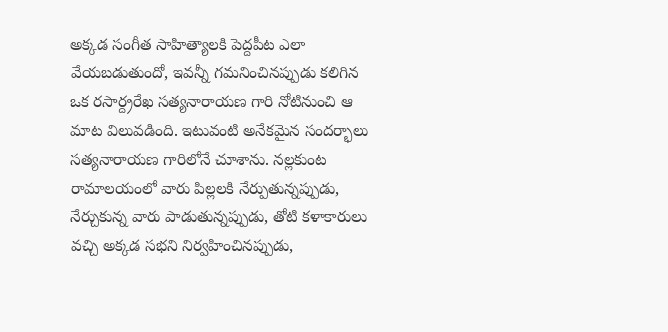అక్కడ సంగీత సాహిత్యాలకి పెద్దపీట ఎలా వేయబడుతుందో, ఇవన్నీ గమనించినప్పుడు కలిగిన ఒక రసార్ద్రరేఖ సత్యనారాయణ గారి నోటినుంచి ఆ మాట విలువడింది. ఇటువంటి అనేకమైన సందర్భాలు సత్యనారాయణ గారిలోనే చూశాను. నల్లకుంట రామాలయంలో వారు పిల్లలకి నేర్పుతున్నప్పుడు, నేర్చుకున్న వారు పాడుతున్నప్పుడు, తోటి కళాకారులు వచ్చి అక్కడ సభని నిర్వహించినప్పుడు,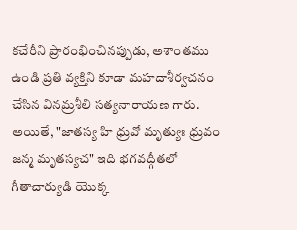కచేరీని ప్రారంభించినప్పుడు, అశాంతము ఉండి ప్రతి వ్యక్తిని కూడా మహదాశీర్వచనం చేసిన వినమ్రశీలి సత్యనారాయణ గారు. అయితే, "జాతస్య హి ధ్రువో మృత్యుః ధ్రువం జన్మ మృతస్యచ" ఇది భగవద్గీతలో గీతాచార్యుడి యొక్క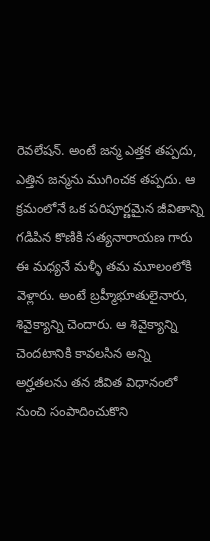రెవలేషన్. అంటే జన్మ ఎత్తక తప్పదు, ఎత్తిన జన్మను ముగించక తప్పదు. ఆ క్రమంలోనే ఒక పరిపూర్ణమైన జీవితాన్ని గడిపిన కొణికి సత్యనారాయణ గారు ఈ మధ్యనే మళ్ళీ తమ మూలంలోకి వెళ్లారు. అంటే బ్రహ్మీభూతులైనారు, శివైక్యాన్ని చెందారు. ఆ శివైక్యాన్ని చెందటానికి కావలసిన అన్ని అర్హతలను తన జీవిత విధానంలో నుంచి సంపాదించుకొని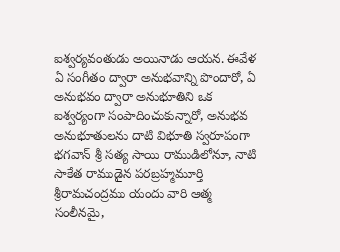ఐశ్వర్యవంతుడు అయినాడు ఆయన. ఈవేళ ఏ సంగీతం ద్వారా అనుభవాన్ని పొందారో, ఏ అనుభవం ద్వారా అనుభూతిని ఒక ఐశ్వర్యంగా సంపాదించుకున్నారో, అనుభవ అనుభూతులను దాటి విభూతి స్వరూపంగా భగవాన్ శ్రీ సత్య సాయి రాముడిలోనూ, నాటి సాకేత రాముడైన పరబ్రహ్మమూర్తి శ్రీరామచంద్రము యందు వారి ఆత్మ సంలీనమై,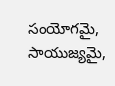సంయోగమై, సాయుజ్యమై,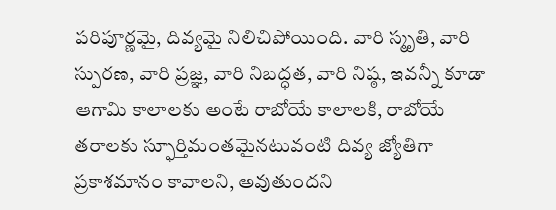పరిపూర్ణమై, దివ్యమై నిలిచిపోయింది. వారి స్మృతి, వారి స్పురణ, వారి ప్రజ్ఞ, వారి నిబద్ధత, వారి నిష్ఠ, ఇవన్నీ కూడా ఆగామి కాలాలకు అంటే రాబోయే కాలాలకి, రాబోయే తరాలకు స్ఫూర్తిమంతమైనటువంటి దివ్య జ్యోతిగా ప్రకాశమానం కావాలని, అవుతుందని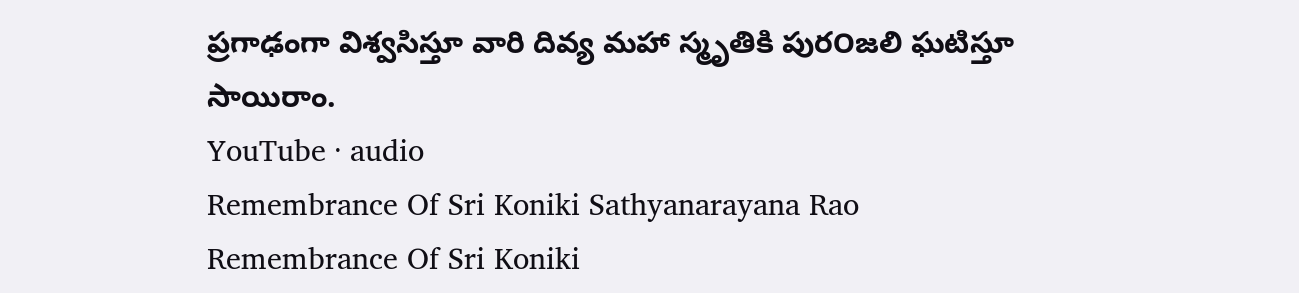ప్రగాఢంగా విశ్వసిస్తూ వారి దివ్య మహా స్మృతికి పుర౦జలి ఘటిస్తూ సాయిరాం.
YouTube · audio
Remembrance Of Sri Koniki Sathyanarayana Rao
Remembrance Of Sri Koniki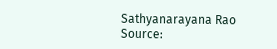Sathyanarayana Rao
Source: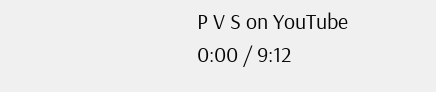P V S on YouTube
0:00 / 9:12